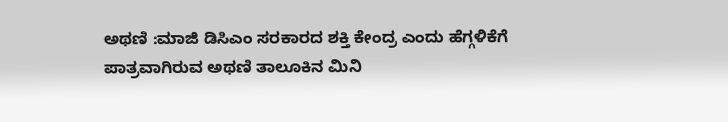ಅಥಣಿ :ಮಾಜಿ ಡಿಸಿಎಂ ಸರಕಾರದ ಶಕ್ತಿ ಕೇಂದ್ರ ಎಂದು ಹೆಗ್ಗಳಿಕೆಗೆ ಪಾತ್ರವಾಗಿರುವ ಅಥಣಿ ತಾಲೂಕಿನ ಮಿನಿ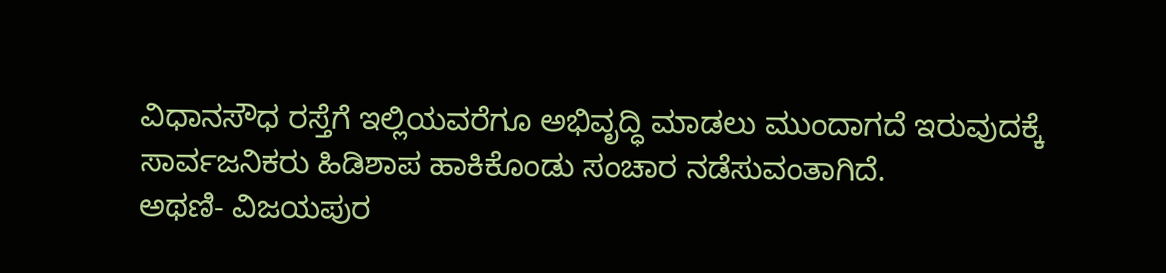ವಿಧಾನಸೌಧ ರಸ್ತೆಗೆ ಇಲ್ಲಿಯವರೆಗೂ ಅಭಿವೃದ್ಧಿ ಮಾಡಲು ಮುಂದಾಗದೆ ಇರುವುದಕ್ಕೆ ಸಾರ್ವಜನಿಕರು ಹಿಡಿಶಾಪ ಹಾಕಿಕೊಂಡು ಸಂಚಾರ ನಡೆಸುವಂತಾಗಿದೆ.
ಅಥಣಿ- ವಿಜಯಪುರ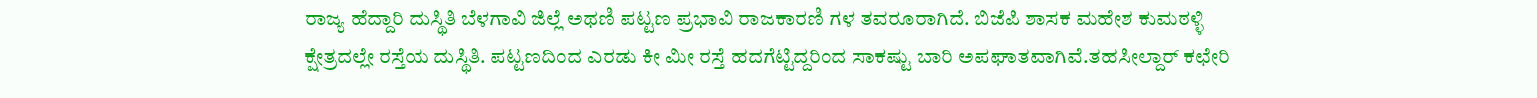ರಾಜ್ಯ ಹೆದ್ದಾರಿ ದುಸ್ಥಿತಿ ಬೆಳಗಾವಿ ಜಿಲ್ಲೆ ಅಥಣಿ ಪಟ್ಟಣ ಪ್ರಭಾವಿ ರಾಜಕಾರಣಿ ಗಳ ತವರೂರಾಗಿದೆ. ಬಿಜೆಪಿ ಶಾಸಕ ಮಹೇಶ ಕುಮಠಳ್ಳಿ ಕ್ಷೇತ್ರದಲ್ಲೇ ರಸ್ತೆಯ ದುಸ್ಥಿತಿ. ಪಟ್ಟಣದಿಂದ ಎರಡು ಕೀ ಮೀ ರಸ್ತೆ ಹದಗೆಟ್ಟಿದ್ದರಿಂದ ಸಾಕಷ್ಟು ಬಾರಿ ಅಪಘಾತವಾಗಿವೆ.ತಹಸೀಲ್ದಾರ್ ಕಛೇರಿ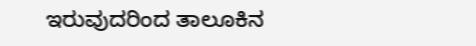ಇರುವುದರಿಂದ ತಾಲೂಕಿನ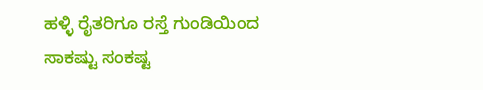ಹಳ್ಳಿ ರೈತರಿಗೂ ರಸ್ತೆ ಗುಂಡಿಯಿಂದ ಸಾಕಷ್ಟು ಸಂಕಷ್ಟ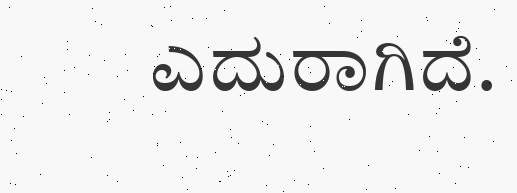ಎದುರಾಗಿದೆ.